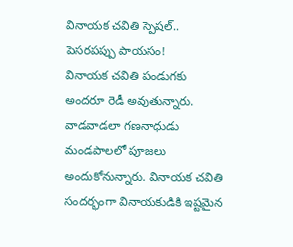వినాయక చవితి స్పెషల్.. పెసరపప్పు పాయసం!
వినాయక చవితి పండుగకు అందరూ రెడీ అవుతున్నారు. వాడవాడలా గణనాధుడు మండపాలలో పూజలు అందుకోనున్నారు. వినాయక చవితి సందర్భంగా వినాయకుడికి ఇష్టమైన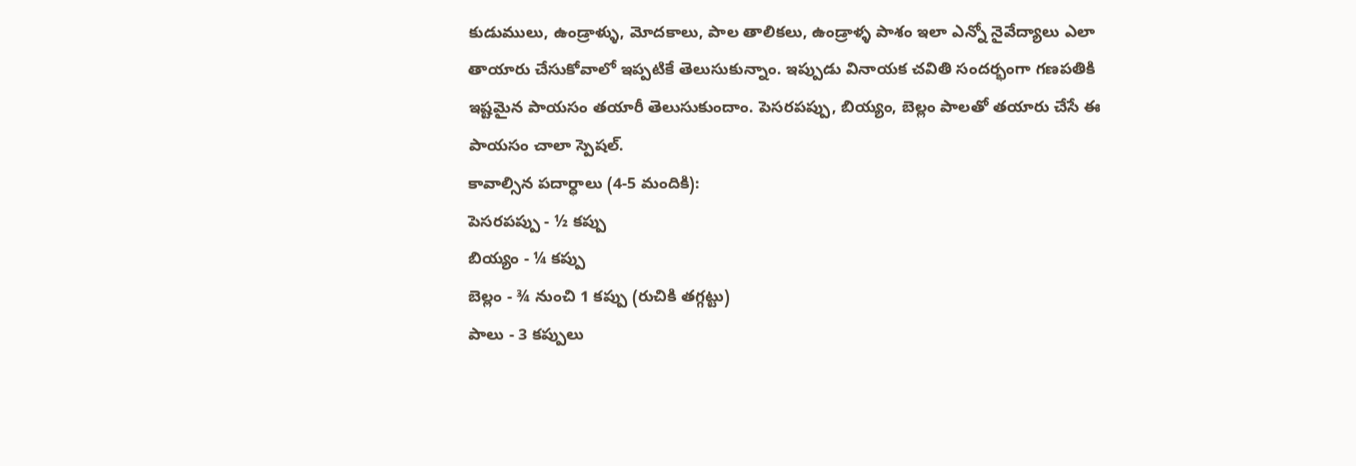కుడుములు, ఉండ్రాళ్ళు, మోదకాలు, పాల తాలికలు, ఉండ్రాళ్ళ పాశం ఇలా ఎన్నో నైవేద్యాలు ఎలా తాయారు చేసుకోవాలో ఇప్పటికే తెలుసుకున్నాం. ఇప్పుడు వినాయక చవితి సందర్భంగా గణపతికి ఇష్టమైన పాయసం తయారీ తెలుసుకుందాం. పెసరపప్పు, బియ్యం, బెల్లం పాలతో తయారు చేసే ఈ పాయసం చాలా స్పెషల్.
కావాల్సిన పదార్ధాలు (4-5 మందికి):
పెసరపప్పు - ½ కప్పు
బియ్యం - ¼ కప్పు
బెల్లం - ¾ నుంచి 1 కప్పు (రుచికి తగ్గట్టు)
పాలు - 3 కప్పులు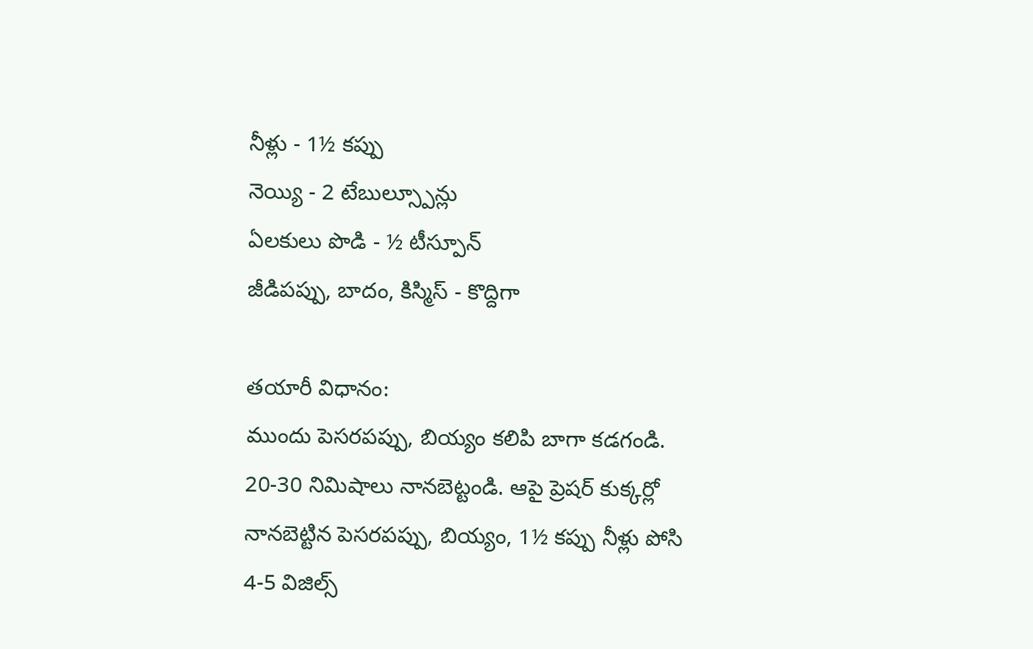నీళ్లు - 1½ కప్పు
నెయ్యి - 2 టేబుల్స్పూన్లు
ఏలకులు పొడి - ½ టీస్పూన్
జీడిపప్పు, బాదం, కిస్మిస్ - కొద్దిగా

తయారీ విధానం:
ముందు పెసరపప్పు, బియ్యం కలిపి బాగా కడగండి. 20-30 నిమిషాలు నానబెట్టండి. ఆపై ప్రెషర్ కుక్కర్లో నానబెట్టిన పెసరపప్పు, బియ్యం, 1½ కప్పు నీళ్లు పోసి 4-5 విజిల్స్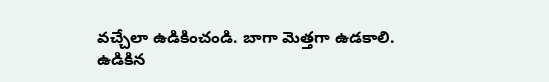వచ్చేలా ఉడికించండి. బాగా మెత్తగా ఉడకాలి. ఉడికిన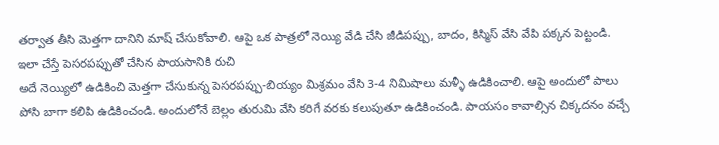తర్వాత తీసి మెత్తగా దానిని మాష్ చేసుకోవాలి. ఆపై ఒక పాత్రలో నెయ్యి వేడి చేసి జీడిపప్పు, బాదం, కిస్మిస్ వేసి వేపి పక్కన పెట్టండి.
ఇలా చేస్తే పెసరపప్పుతో చేసిన పాయసానికి రుచి
అదే నెయ్యిలో ఉడికించి మెత్తగా చేసుకున్న పెసరపప్పు-బియ్యం మిశ్రమం వేసి 3-4 నిమిషాలు మళ్ళీ ఉడికించాలి. ఆపై అందులో పాలు పోసి బాగా కలిపి ఉడికించండి. అందులోనే బెల్లం తురుమి వేసి కరిగే వరకు కలుపుతూ ఉడికించండి. పాయసం కావాల్సిన చిక్కదనం వచ్చే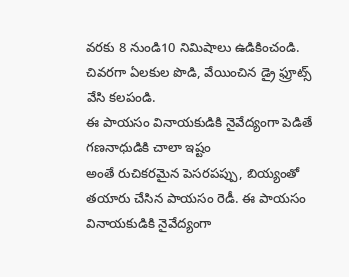వరకు 8 నుండి10 నిమిషాలు ఉడికించండి. చివరగా ఏలకుల పొడి, వేయించిన డ్రై ఫ్రూట్స్ వేసి కలపండి.
ఈ పాయసం వినాయకుడికి నైవేద్యంగా పెడితే గణనాధుడికి చాలా ఇష్టం
అంతే రుచికరమైన పెసరపప్పు, బియ్యంతో తయారు చేసిన పాయసం రెడీ. ఈ పాయసం వినాయకుడికి నైవేద్యంగా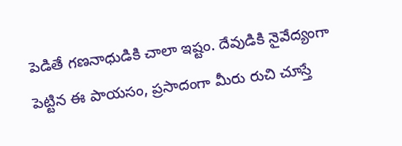పెడితే గణనాధుడికి చాలా ఇష్టం. దేవుడికి నైవేద్యంగా పెట్టిన ఈ పాయసం, ప్రసాదంగా మీరు రుచి చూస్తే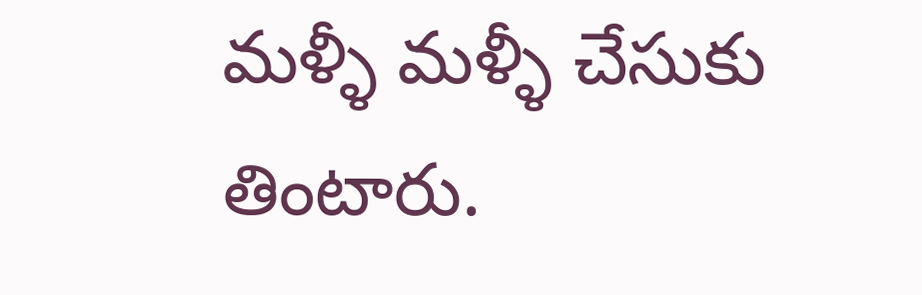మళ్ళీ మళ్ళీ చేసుకు తింటారు.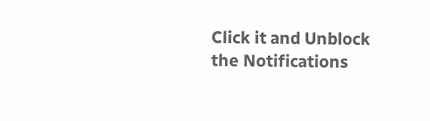Click it and Unblock the Notifications